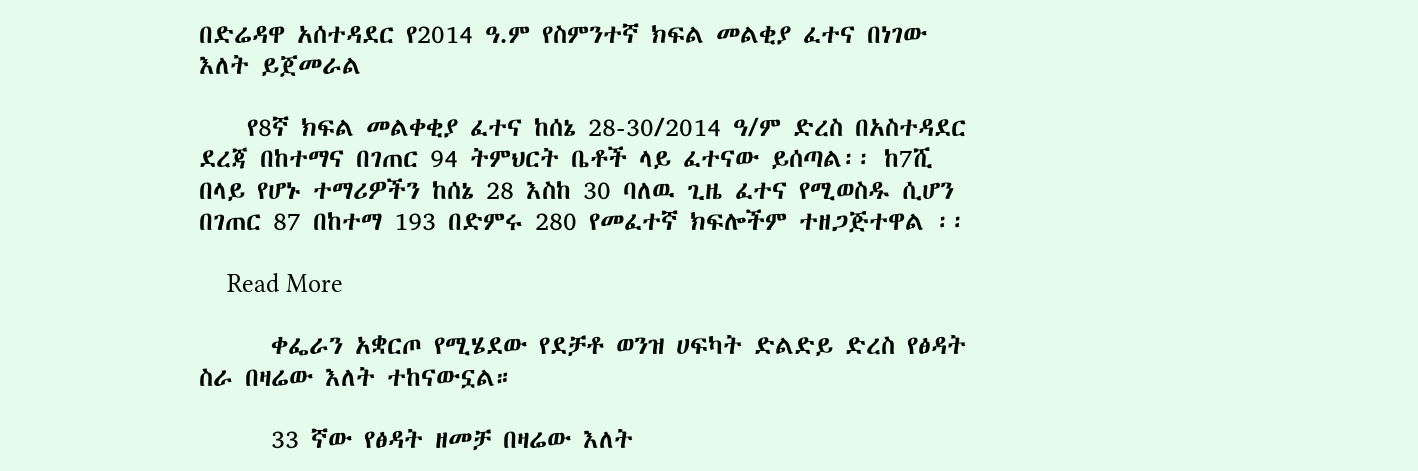በድሬዳዋ አሰተዳደር የ2014 ዓ.ም የስምንተኛ ክፍል መልቂያ ፈተና በነገው እለት ይጀመራል

    የ8ኛ ክፍል መልቀቂያ ፈተና ከሰኔ 28-30/2014 ዓ/ም ድረስ በአስተዳደር ደረጃ በከተማና በገጠር 94 ትምህርት ቤቶች ላይ ፈተናው ይሰጣል፡፡ ከ7ሺ በላይ የሆኑ ተማሪዎችን ከሰኔ 28 እስከ 30 ባለዉ ጊዜ ፈተና የሚወስዱ ሲሆን በገጠር 87 በከተማ 193 በድምሩ 280 የመፈተኛ ክፍሎችም ተዘጋጅተዋል ፡፡

    Read More

      ቀፌራን አቋርጦ የሚሄደው የደቻቶ ወንዝ ሀፍካት ድልድይ ድረስ የፅዳት ስራ በዛሬው እለት ተከናውኗል።

      33 ኛው የፅዳት ዘመቻ በዛሬው እለት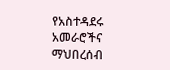የአስተዳደሩ አመራሮችና ማህበረሰብ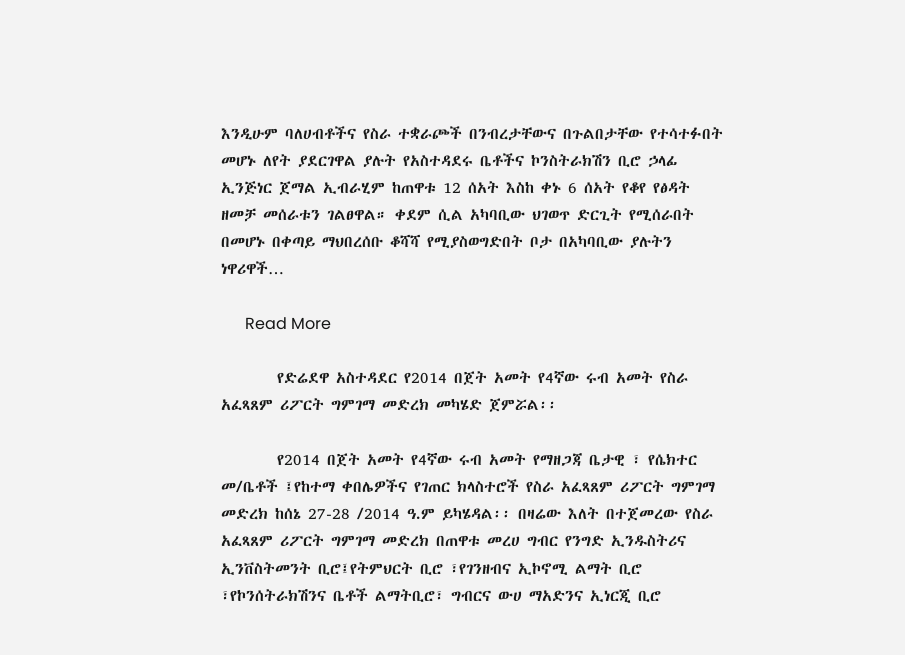እንዲሁም ባለሀብቶችና የስራ ተቋራጮች በንብረታቸውና በጉልበታቸው የተሳተፉበት መሆኑ ለየት ያደርገዋል ያሉት የአስተዳደሩ ቤቶችና ኮንስትራክሽን ቢሮ ኃላፊ ኢንጅነር ጀማል ኢብራሂም ከጠዋቱ 12 ሰአት እስከ ቀኑ 6 ሰአት የቆየ የፅዳት ዘመቻ መሰራቱን ገልፀዋል። ቀደም ሲል አካባቢው ህገወጥ ድርጊት የሚሰራበት በመሆኑ በቀጣይ ማህበረሰቡ ቆሻሻ የሚያስወግድበት ቦታ በአካባቢው ያሉትን ነዋሪዋች…

      Read More

        የድሬደዋ አስተዳደር የ2014 በጀት አመት የ4ኛው ሩብ አመት የስራ አፈጻጸም ሪፖርት ግምገማ መድረክ መካሄድ ጀምሯል፡፡

        የ2014 በጀት አመት የ4ኛው ሩብ አመት የማዘጋጃ ቤታዊ ፣ የሴክተር መ/ቤቶች ፤የከተማ ቀበሌዎችና የገጠር ክላስተሮች የስራ አፈጻጸም ሪፖርት ግምገማ መድረክ ከሰኔ 27-28 /2014 ዓ.ም ይካሄዳል፡፡ በዛሬው እለት በተጀመረው የስራ አፈጻጸም ሪፖርት ግምገማ መድረክ በጠዋቱ መረሀ ግብር የንግድ ኢንዱስትሪና ኢንቨስትመንት ቢሮ፤የትምህርት ቢሮ ፣የገንዘብና ኢኮኖሚ ልማት ቢሮ ፣የኮንሰትራክሽንና ቤቶች ልማትቢሮ፣ ግብርና ውሀ ማአድንና ኢነርጂ ቢሮ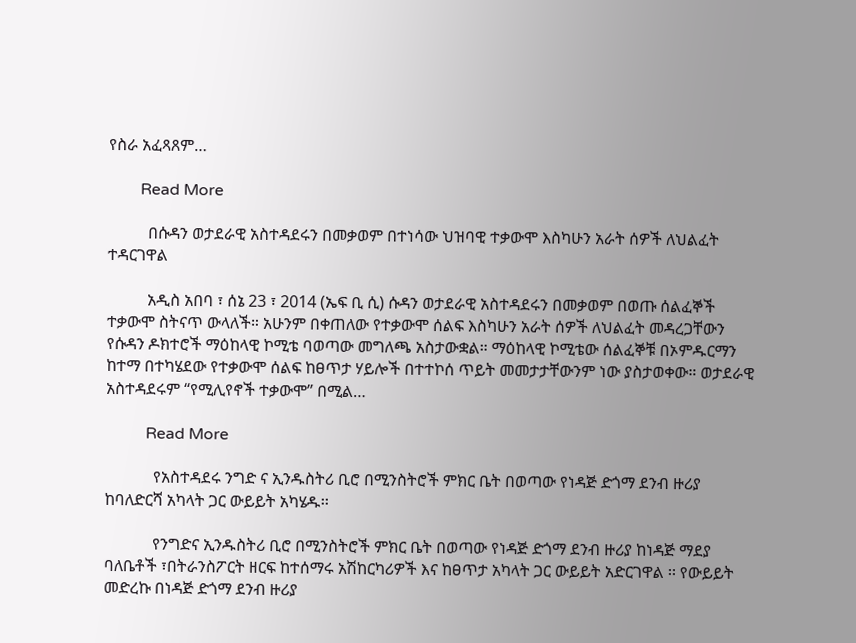የስራ አፈጻጸም…

        Read More

          በሱዳን ወታደራዊ አስተዳደሩን በመቃወም በተነሳው ህዝባዊ ተቃውሞ እስካሁን አራት ሰዎች ለህልፈት ተዳርገዋል

          አዲስ አበባ ፣ ሰኔ 23 ፣ 2014 (ኤፍ ቢ ሲ) ሱዳን ወታደራዊ አስተዳደሩን በመቃወም በወጡ ሰልፈኞች ተቃውሞ ስትናጥ ውላለች። አሁንም በቀጠለው የተቃውሞ ሰልፍ እስካሁን አራት ሰዎች ለህልፈት መዳረጋቸውን የሱዳን ዶክተሮች ማዕከላዊ ኮሚቴ ባወጣው መግለጫ አስታውቋል። ማዕከላዊ ኮሚቴው ሰልፈኞቹ በኦምዱርማን ከተማ በተካሄደው የተቃውሞ ሰልፍ ከፀጥታ ሃይሎች በተተኮሰ ጥይት መመታታቸውንም ነው ያስታወቀው። ወታደራዊ አስተዳደሩም “የሚሊየኖች ተቃውሞ” በሚል…

          Read More

            የአስተዳደሩ ንግድ ና ኢንዱስትሪ ቢሮ በሚንስትሮች ምክር ቤት በወጣው የነዳጅ ድጎማ ደንብ ዙሪያ ከባለድርሻ አካላት ጋር ውይይት አካሄዱ፡፡

            የንግድና ኢንዱስትሪ ቢሮ በሚንስትሮች ምክር ቤት በወጣው የነዳጅ ድጎማ ደንብ ዙሪያ ከነዳጅ ማደያ ባለቤቶች ፣በትራንስፖርት ዘርፍ ከተሰማሩ አሽከርካሪዎች እና ከፀጥታ አካላት ጋር ውይይት አድርገዋል ፡፡ የውይይት መድረኩ በነዳጅ ድጎማ ደንብ ዙሪያ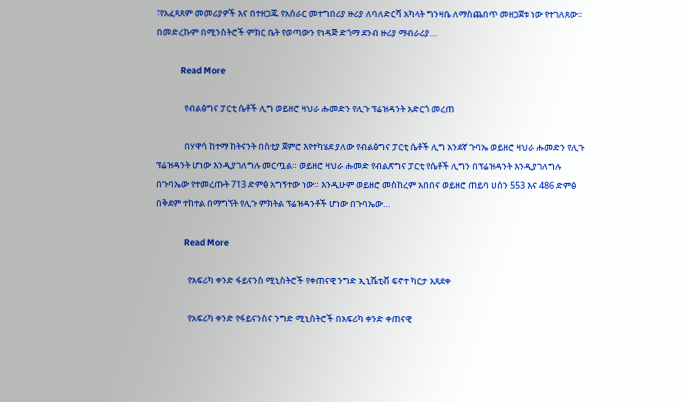፣የአፈጻጸም መመሪያዎች እና በተዘጋጁ የአሰራር መተግበሪያ ዙሪያ ለባለድርሻ አካላት ግንዛቤ ለማስጨበጥ መዘጋጀቱ ነው የተገለጸው፡፡ በመድረኩም በሚንስትሮች ምክር ቤት የወጣውን የነዳጅ ድጎማ ደንብ ዙሪያ ማብራሪያ…

            Read More

              የብልፅግና ፓርቲ ሴቶች ሊግ ወይዘሮ ዛህራ ሑመድን የሊጉ ፕሬዝዳንት አድርጎ መረጠ

              በሃዋሳ ከተማ ከትናንት በስቲያ ጀምሮ እየተካሄደ ያለው የብልፅግና ፓርቲ ሴቶች ሊግ አንደኛ ጉባኤ ወይዘሮ ዛህራ ሑመድን የሊጉ ፕሬዝዳንት ሆነው እንዲያገለግሉ መርጧል። ወይዘሮ ዛህራ ሑመድ የብልጽግና ፓርቲ የሴቶች ሊግን በፕሬዝዳንት እንዲያገለግሉ በጉባኤው የተመረጡት 713 ድምፅ አግኝተው ነው። እንዲሁም ወይዘሮ መስከረም አበበና ወይዘሮ ጠይባ ሀሰን 553 እና 486 ድምፅ በቅደም ተከተል በማግኘት የሊጉ ምክትል ፕሬዝዳንቶች ሆነው በጉባኤው…

              Read More

                የአፍሪካ ቀንድ ፋይናንስ ሚኒስትሮች የቀጠናዊ ንግድ ኢኒሼቲቭ ፍኖተ ካርታ አጸደቀ

                የአፍሪካ ቀንድ የፋይናንስና ንግድ ሚኒስትሮች በአፍሪካ ቀንድ ቀጠናዊ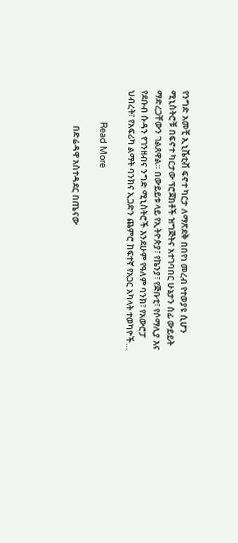የንግድ አመቺ ኢኒሼቲቭ ፍኖተ ካርታ ለማጽደቅ በበየነ መረብ የተወያዩ ሲሆን ሚኒስትሮቹ በፍኖተ ካርታው ፕሮጀክቶች ዝግጅትና አተገባበር ሁኔታን ሰፊ ውይይት ማድረጋቸውን ገልጸዋል። በውይይቱ ላይ የኢትዮጵያ፣ የኬንያ፣ የጅቡቲ፣ የሶማሊያ እና የደቡብ ሱዳን የገንዘብና ንግድ ሚኒስትሮች እንደሁም የዓለም ባንክ፣ የአውሮፓ ህብረት፣ የአፍሪካ ልማት ባንክና ኢጋድን ጨምሮ ከፍተኛ የአጋር አካላት ተወካዮች…

                Read More

                  በድሬዳዋ አስተዳደር በጤናው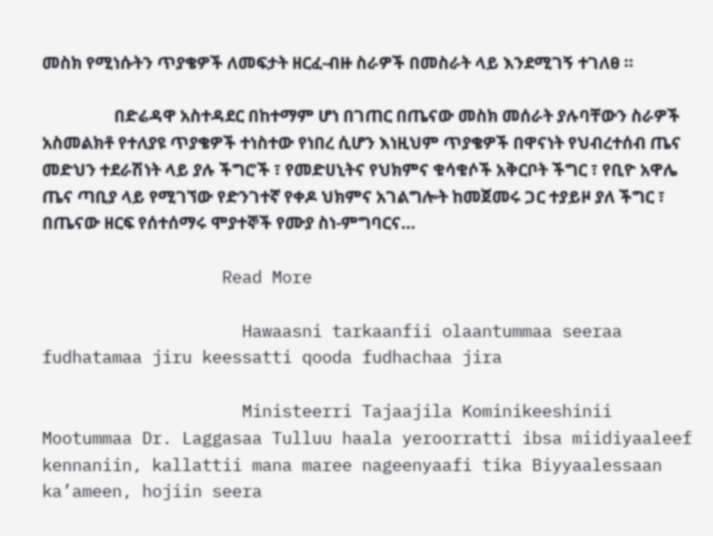መስክ የሚነሱትን ጥያቄዎች ለመፍታት ዘርፈ-ብዙ ስራዎች በመስራት ላይ እንደሚገኝ ተገለፀ ።

                  በድሬዳዋ አስተዳደር በከተማም ሆነ በገጠር በጤናው መስክ መሰራት ያሉባቸውን ስራዎች አስመልክቶ የተለያዩ ጥያቄዎች ተነስተው የነበረ ሲሆን እነዚህም ጥያቄዎች በዋናነት የህብረተሰብ ጤና መድህን ተደራሽነት ላይ ያሉ ችግሮች ፣ የመድሀኒትና የህክምና ቁሳቁሶች አቅርቦት ችግር ፣ የቢዮ አዋሌ ጤና ጣቢያ ላይ የሚገኘው የድንገተኛ የቀዶ ህክምና አገልግሎት ከመጀመሩ ጋር ተያይዞ ያለ ችግር ፣ በጤናው ዘርፍ የሰተሰማሩ ሞያተኞች የሙያ ስነ-ምግባርና…

                  Read More

                    Hawaasni tarkaanfii olaantummaa seeraa fudhatamaa jiru keessatti qooda fudhachaa jira

                    Ministeerri Tajaajila Kominikeeshinii Mootummaa Dr. Laggasaa Tulluu haala yeroorratti ibsa miidiyaaleef kennaniin, kallattii mana maree nageenyaafi tika Biyyaalessaan ka’ameen, hojiin seera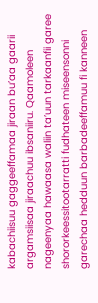kabachiisuu gaggeeffamaa jiraan bu’aa gaarii argamsiisaa jiraachuu ibsaniiru. Qaamoleen nageenyaa hawaasa waliin ta’uun tarkaanfii garee shororkeessitootarratti fudhateen miseensonni garechaa hedduun barbadeeffamuu fi kanneen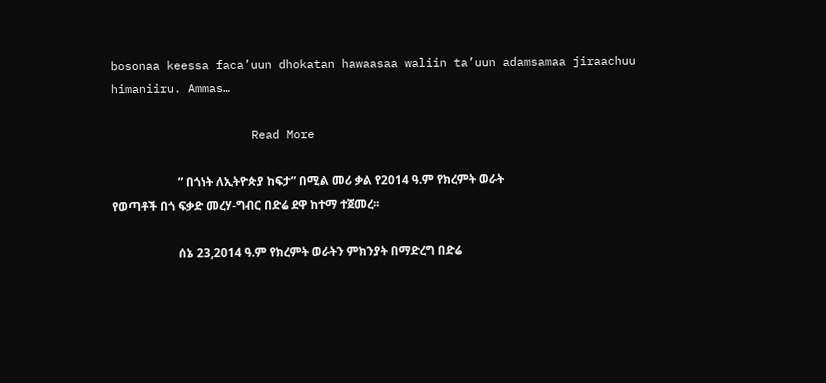bosonaa keessa faca’uun dhokatan hawaasaa waliin ta’uun adamsamaa jiraachuu himaniiru. Ammas…

                    Read More

                      ” በጎነት ለኢትዮጵያ ከፍታ” በሚል መሪ ቃል የ2014 ዓ.ም የክረምት ወራት የወጣቶች በጎ ፍቃድ መረሃ-ግብር በድሬ ደዋ ከተማ ተጀመረ፡፡

                      ሰኔ 23,2014 ዓ.ም የክረምት ወራትን ምክንያት በማድረግ በድሬ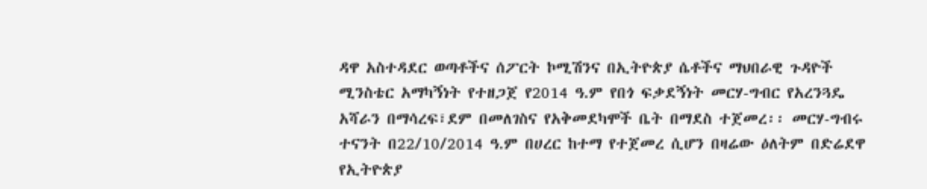ዳዋ አስተዳደር ወጣቶችና ሰፖርት ኮሚሽንና በኢትዮጵያ ሴቶችና ማህበራዊ ጉዳዮች ሚንስቴር አማካኝነት የተዘጋጀ የ2014 ዓ.ም የበጎ ፍቃደኝነት መርሃ-ግብር የአረንጓዴ አሻራን በማሳረፍ፣ደም በመለገስና የአቅመደካሞች ቤት በማደስ ተጀመረ፡፡ መርሃ-ግብሩ ተናንት በ22/10/2014 ዓ.ም በሀረር ከተማ የተጀመረ ሲሆን በዛሬው ዕለትም በድሬደዋ የኢትዮጵያ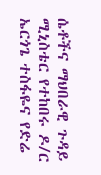ሴቶችና ማህበራዊ ጉዳይ ሚኒስቴር የተከበሩ ዶ/ር ኤርጎጌ ተስፋዬና የድሬ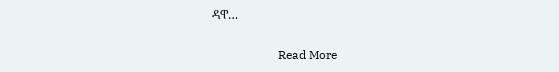ዳዋ…

                      Read More